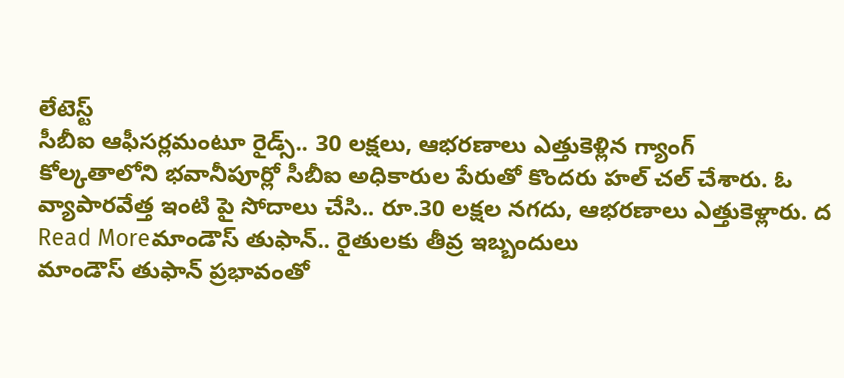లేటెస్ట్
సీబీఐ ఆఫీసర్లమంటూ రైడ్స్.. 30 లక్షలు, ఆభరణాలు ఎత్తుకెళ్లిన గ్యాంగ్
కోల్కతాలోని భవానీపూర్లో సీబీఐ అధికారుల పేరుతో కొందరు హల్ చల్ చేశారు. ఓ వ్యాపారవేత్త ఇంటి పై సోదాలు చేసి.. రూ.30 లక్షల నగదు, ఆభరణాలు ఎత్తుకెళ్లారు. ద
Read Moreమాండౌస్ తుఫాన్.. రైతులకు తీవ్ర ఇబ్బందులు
మాండౌస్ తుఫాన్ ప్రభావంతో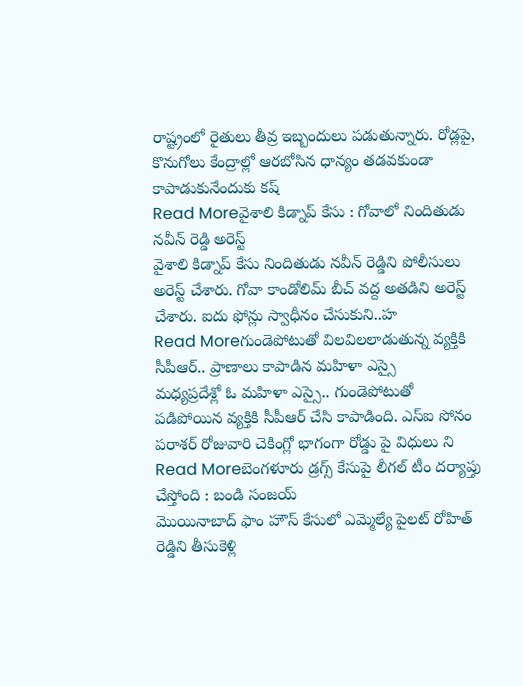రాష్ట్రంలో రైతులు తీవ్ర ఇబ్బందులు పడుతున్నారు. రోడ్లపై, కొనుగోలు కేంద్రాల్లో ఆరబోసిన ధాన్యం తడవకుండా కాపాడుకునేందుకు కష్
Read Moreవైశాలి కిడ్నాప్ కేసు : గోవాలో నిందితుడు నవీన్ రెడ్డి అరెస్ట్
వైశాలి కిడ్నాప్ కేసు నిందితుడు నవీన్ రెడ్డిని పోలీసులు అరెస్ట్ చేశారు. గోవా కాండోలిమ్ బీచ్ వద్ద అతడిని అరెస్ట్ చేశారు. ఐదు ఫోన్లు స్వాధీనం చేసుకుని..హ
Read Moreగుండెపోటుతో విలవిలలాడుతున్న వ్యక్తికి సీపీఆర్.. ప్రాణాలు కాపాడిన మహిళా ఎస్సై
మధ్యప్రదేశ్లో ఓ మహిళా ఎస్సై.. గుండెపోటుతో పడిపోయిన వ్యక్తికి సీపీఆర్ చేసి కాపాడింది. ఎస్ఐ సోనం పరాశర్ రోజువారి చెకింగ్లో భాగంగా రోడ్డు పై విధులు ని
Read Moreబెంగళూరు డ్రగ్స్ కేసుపై లీగల్ టీం దర్యాప్తు చేస్తోంది : బండి సంజయ్
మొయినాబాద్ ఫాం హౌస్ కేసులో ఎమ్మెల్యే పైలట్ రోహిత్ రెడ్డిని తీసుకెళ్లి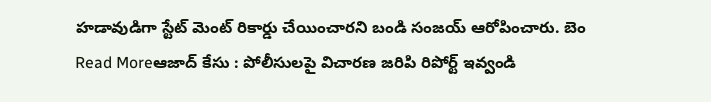హడావుడిగా స్టేట్ మెంట్ రికార్డు చేయించారని బండి సంజయ్ ఆరోపించారు. బెం
Read Moreఆజాద్ కేసు : పోలీసులపై విచారణ జరిపి రిపోర్ట్ ఇవ్వండి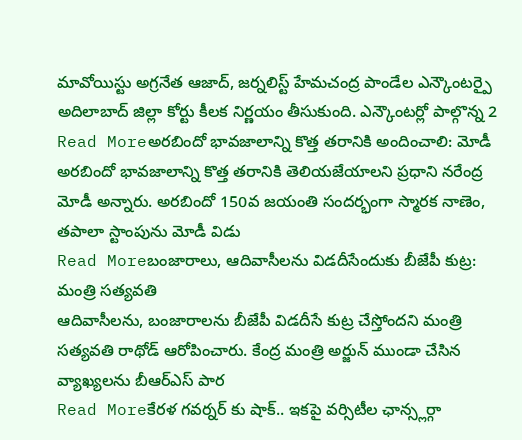మావోయిస్టు అగ్రనేత ఆజాద్, జర్నలిస్ట్ హేమచంద్ర పాండేల ఎన్కౌంటర్పై అదిలాబాద్ జిల్లా కోర్టు కీలక నిర్ణయం తీసుకుంది. ఎన్కౌంటర్లో పాల్గొన్న 2
Read Moreఅరబిందో భావజాలాన్ని కొత్త తరానికి అందించాలి: మోడీ
అరబిందో భావజాలాన్ని కొత్త తరానికి తెలియజేయాలని ప్రధాని నరేంద్ర మోడీ అన్నారు. అరబిందో 150వ జయంతి సందర్భంగా స్మారక నాణెం, తపాలా స్టాంపును మోడీ విడు
Read Moreబంజారాలు, ఆదివాసీలను విడదీసేందుకు బీజేపీ కుట్ర: మంత్రి సత్యవతి
ఆదివాసీలను, బంజారాలను బీజేపీ విడదీసే కుట్ర చేస్తోందని మంత్రి సత్యవతి రాథోడ్ ఆరోపించారు. కేంద్ర మంత్రి అర్జున్ ముండా చేసిన వ్యాఖ్యలను బీఆర్ఎస్ పార
Read Moreకేరళ గవర్నర్ కు షాక్.. ఇకపై వర్సిటీల ఛాన్స్లర్గా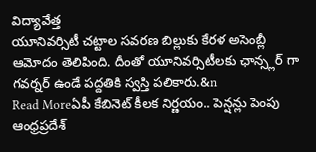విద్యావేత్త
యూనివర్సిటీ చట్టాల సవరణ బిల్లుకు కేరళ అసెంబ్లీ ఆమోదం తెలిపింది. దీంతో యూనివర్సిటీలకు ఛాన్స్లర్ గా గవర్నర్ ఉండే పద్దతికి స్వస్తి పలికారు.&n
Read Moreఏపీ కేబినెట్ కీలక నిర్ణయం.. పెన్షన్లు పెంపు
ఆంధ్రప్రదేశ్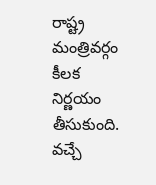రాష్ట్ర మంత్రివర్గం కీలక నిర్ణయం తీసుకుంది. వచ్చే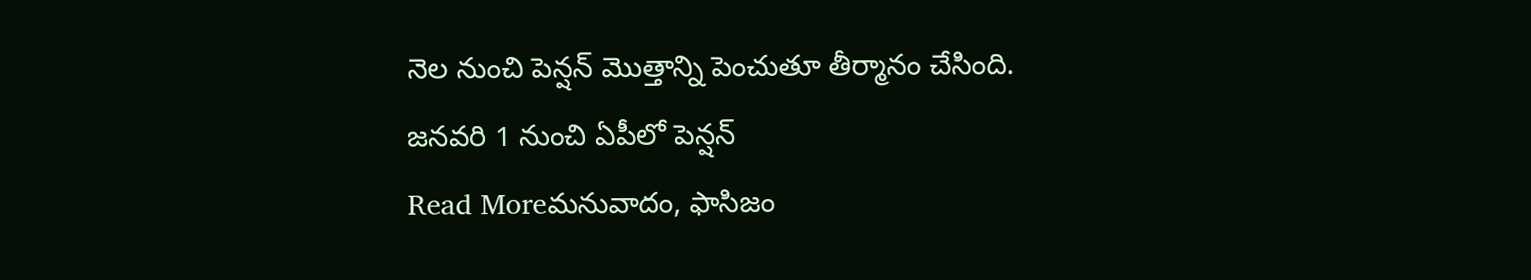నెల నుంచి పెన్షన్ మొత్తాన్ని పెంచుతూ తీర్మానం చేసింది. జనవరి 1 నుంచి ఏపీలో పెన్షన్
Read Moreమనువాదం, ఫాసిజం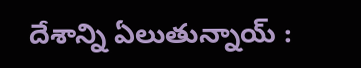దేశాన్ని ఏలుతున్నాయ్ :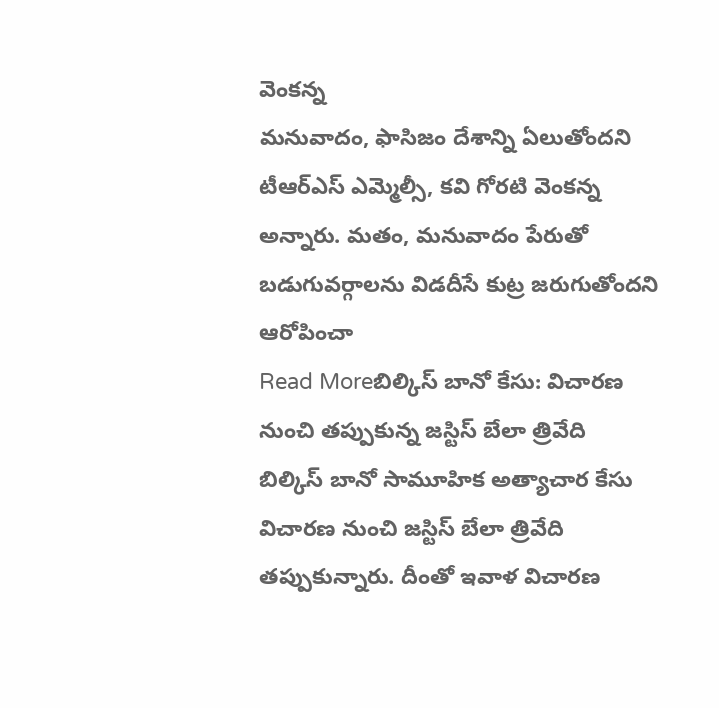వెంకన్న
మనువాదం, ఫాసిజం దేశాన్ని ఏలుతోందని టీఆర్ఎస్ ఎమ్మెల్సీ, కవి గోరటి వెంకన్న అన్నారు. మతం, మనువాదం పేరుతో బడుగువర్గాలను విడదీసే కుట్ర జరుగుతోందని ఆరోపించా
Read Moreబిల్కిస్ బానో కేసు: విచారణ నుంచి తప్పుకున్న జస్టిస్ బేలా త్రివేది
బిల్కిస్ బానో సామూహిక అత్యాచార కేసు విచారణ నుంచి జస్టిస్ బేలా త్రివేది తప్పుకున్నారు. దీంతో ఇవాళ విచారణ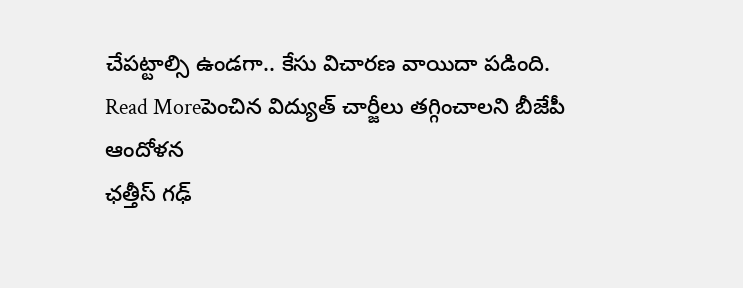చేపట్టాల్సి ఉండగా.. కేసు విచారణ వాయిదా పడింది.
Read Moreపెంచిన విద్యుత్ చార్జీలు తగ్గించాలని బీజేపీ ఆందోళన
ఛత్తీస్ గఢ్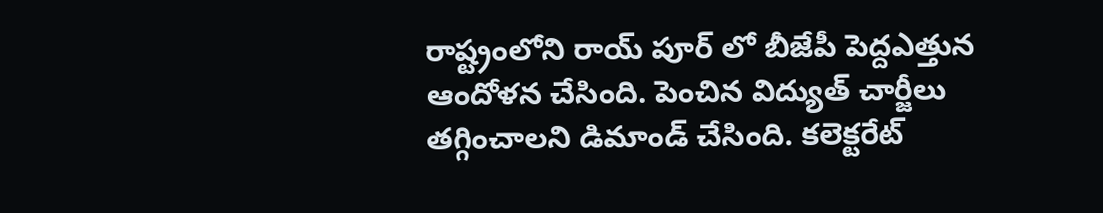రాష్ట్రంలోని రాయ్ పూర్ లో బీజేపీ పెద్దఎత్తున ఆందోళన చేసింది. పెంచిన విద్యుత్ చార్జీలు తగ్గించాలని డిమాండ్ చేసింది. కలెక్టరేట్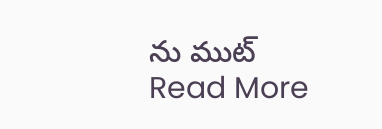ను ముట్
Read More